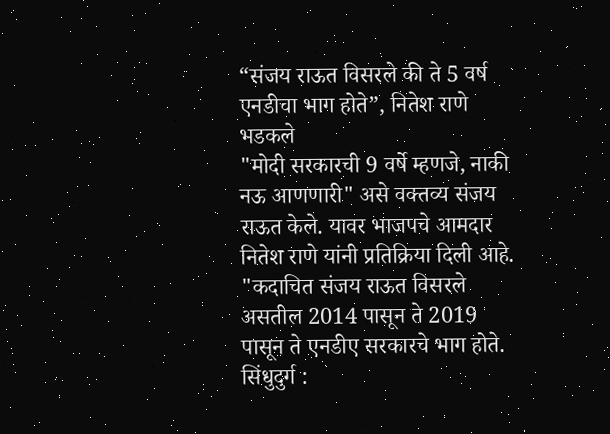“संजय राऊत विसरले की ते 5 वर्ष एनडीचा भाग होते”, नितेश राणे भडकले
"मोदी सरकारची 9 वर्षे म्हणजे, नाकी नऊ आणणारी" असे वक्तव्य संजय राऊत केले. यावर भाजपचे आमदार नितेश राणे यांनी प्रतिक्रिया दिली आहे. "कदाचित संजय राऊत विसरले असतील 2014 पासून ते 2019 पासून ते एनडीए सरकारचे भाग होते.
सिंधुदुर्ग :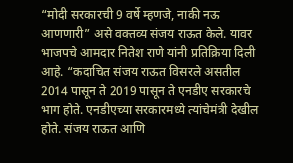“मोदी सरकारची 9 वर्षे म्हणजे, नाकी नऊ आणणारी” असे वक्तव्य संजय राऊत केले. यावर भाजपचे आमदार नितेश राणे यांनी प्रतिक्रिया दिली आहे. “कदाचित संजय राऊत विसरले असतील 2014 पासून ते 2019 पासून ते एनडीए सरकारचे भाग होते. एनडीएच्या सरकारमध्ये त्यांचेमंत्री देखील होते. संजय राऊत आणि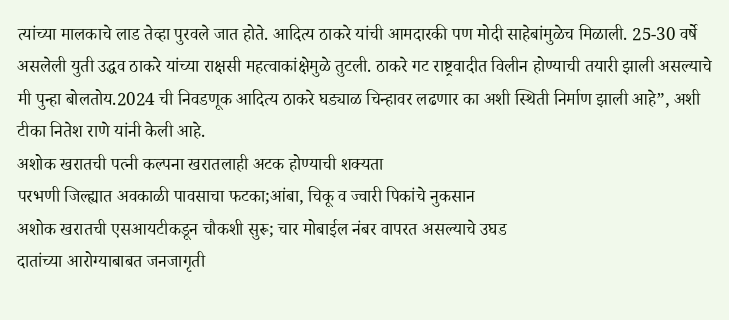त्यांच्या मालकाचे लाड तेव्हा पुरवले जात होते. आदित्य ठाकरे यांची आमदारकी पण मोदी साहेबांमुळेच मिळाली. 25-30 वर्षे असलेली युती उद्धव ठाकरे यांच्या राक्षसी महत्वाकांक्षेमुळे तुटली. ठाकरे गट राष्ट्रवादीत विलीन होण्याची तयारी झाली असल्याचे मी पुन्हा बोलतोय.2024 ची निवडणूक आदित्य ठाकरे घड्याळ चिन्हावर लढणार का अशी स्थिती निर्माण झाली आहे”, अशी टीका नितेश राणे यांनी केली आहे.
अशोक खरातची पत्नी कल्पना खरातलाही अटक होण्याची शक्यता
परभणी जिल्ह्यात अवकाळी पावसाचा फटका;आंबा, चिकू व ज्वारी पिकांचे नुकसान
अशोक खरातची एसआयटीकडून चौकशी सुरू; चार मोबाईल नंबर वापरत असल्याचे उघड
दातांच्या आरोग्याबाबत जनजागृती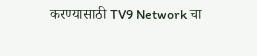करण्यासाठी TV9 Network चा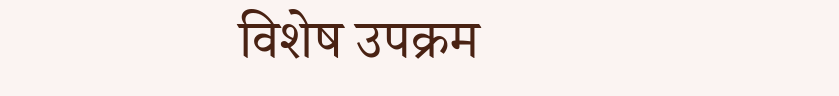विशेष उपक्रम